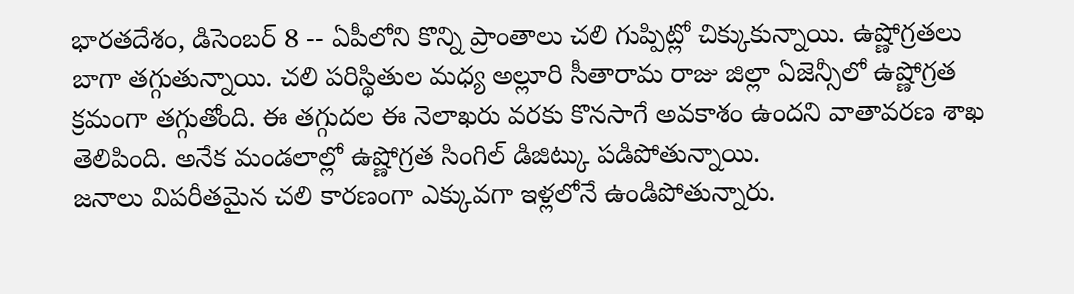భారతదేశం, డిసెంబర్ 8 -- ఏపీలోని కొన్ని ప్రాంతాలు చలి గుప్పిట్లో చిక్కుకున్నాయి. ఉష్ణోగ్రతలు బాగా తగ్గుతున్నాయి. చలి పరిస్థితుల మధ్య అల్లూరి సీతారామ రాజు జిల్లా ఏజెన్సీలో ఉష్ణోగ్రత క్రమంగా తగ్గుతోంది. ఈ తగ్గుదల ఈ నెలాఖరు వరకు కొనసాగే అవకాశం ఉందని వాతావరణ శాఖ తెలిపింది. అనేక మండలాల్లో ఉష్ణోగ్రత సింగిల్ డిజిట్కు పడిపోతున్నాయి.
జనాలు విపరీతమైన చలి కారణంగా ఎక్కువగా ఇళ్లలోనే ఉండిపోతున్నారు.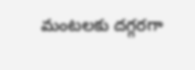మంటలకు దగ్గరగా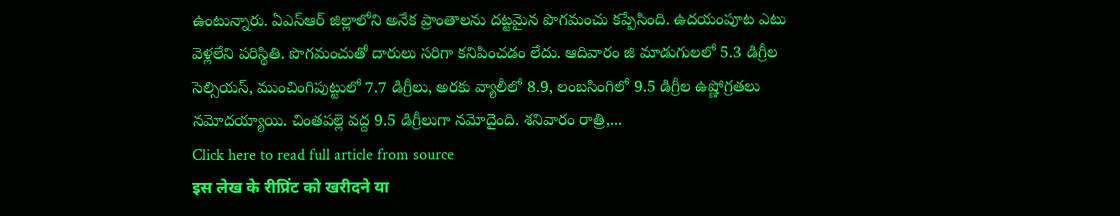ఉంటున్నారు. ఏఎస్ఆర్ జిల్లాలోని అనేక ప్రాంతాలను దట్టమైన పొగమంచు కప్పేసింది. ఉదయంపూట ఎటు వెళ్లలేని పరిస్థితి. పొగమంచుతో దారులు సరిగా కనిపించడం లేదు. ఆదివారం జి మాడుగులలో 5.3 డిగ్రీల సెల్సియస్, ముంచింగిపుట్టులో 7.7 డిగ్రీలు, అరకు వ్యాలీలో 8.9, లంబసింగిలో 9.5 డిగ్రీల ఉష్ణోగ్రతలు నమోదయ్యాయి. చింతపల్లె వద్ద 9.5 డిగ్రీలుగా నమోదైంది. శనివారం రాత్రి,...
Click here to read full article from source
इस लेख के रीप्रिंट को खरीदने या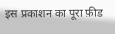इस प्रकाशन का पूरा फ़ीड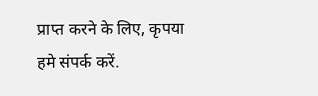प्राप्त करने के लिए, कृपया
हमे संपर्क करें.